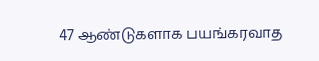47 ஆண்டுகளாக பயங்கரவாத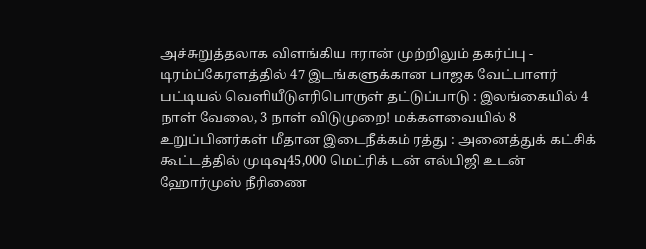அச்சுறுத்தலாக விளங்கிய ஈரான் முற்றிலும் தகர்ப்பு - டிரம்ப்கேரளத்தில் 47 இடங்களுக்கான பாஜக வேட்பாளர் பட்டியல் வெளியீடுஎரிபொருள் தட்டுப்பாடு : இலங்கையில் 4 நாள் வேலை, 3 நாள் விடுமுறை! மக்களவையில் 8 உறுப்பினர்கள் மீதான இடைநீக்கம் ரத்து : அனைத்துக் கட்சிக் கூட்டத்தில் முடிவு45,000 மெட்ரிக் டன் எல்பிஜி உடன் ஹோர்முஸ் நீரிணை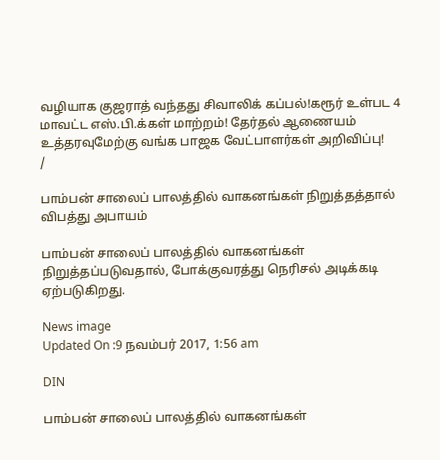வழியாக குஜராத் வந்தது சிவாலிக் கப்பல்!கரூர் உள்பட 4 மாவட்ட எஸ்.பி.க்கள் மாற்றம்! தேர்தல் ஆணையம் உத்தரவுமேற்கு வங்க பாஜக வேட்பாளர்கள் அறிவிப்பு!
/

பாம்பன் சாலைப் பாலத்தில் வாகனங்கள் நிறுத்தத்தால் விபத்து அபாயம்

பாம்பன் சாலைப் பாலத்தில் வாகனங்கள் நிறுத்தப்படுவதால், போக்குவரத்து நெரிசல் அடிக்கடி ஏற்படுகிறது.

News image
Updated On :9 நவம்பர் 2017, 1:56 am

DIN

பாம்பன் சாலைப் பாலத்தில் வாகனங்கள்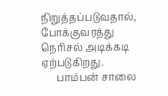நிறுத்தப்படுவதால், போக்குவரத்து நெரிசல் அடிக்கடி ஏற்படுகிறது.
      பாம்பன் சாலை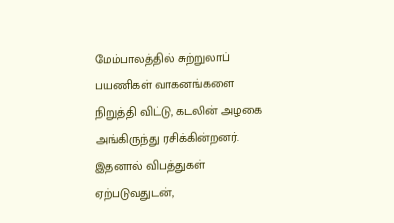மேம்பாலத்தில் சுற்றுலாப் பயணிகள் வாகனங்களை நிறுத்தி விட்டு, கடலின் அழகை அங்கிருந்து ரசிக்கின்றனர். இதனால் விபத்துகள் ஏற்படுவதுடன்,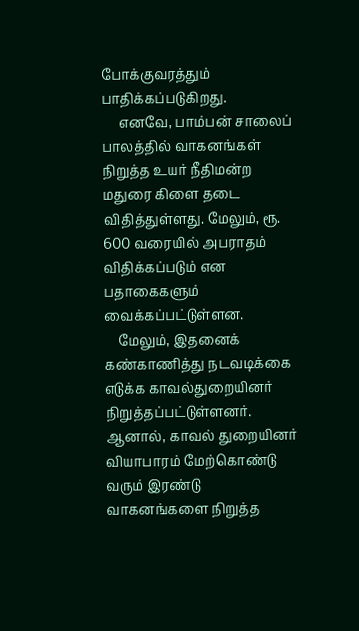போக்குவரத்தும் பாதிக்கப்படுகிறது.
     எனவே, பாம்பன் சாலைப் பாலத்தில் வாகனங்கள் நிறுத்த உயர் நீதிமன்ற மதுரை கிளை தடை விதித்துள்ளது. மேலும், ரூ. 600 வரையில் அபராதம் விதிக்கப்படும் என பதாகைகளும் வைக்கப்பட்டுள்ளன.
    மேலும், இதனைக் கண்காணித்து நடவடிக்கை எடுக்க காவல்துறையினர் நிறுத்தப்பட்டுள்ளனர். ஆனால், காவல் துறையினர் வியாபாரம் மேற்கொண்டு வரும் இரண்டு வாகனங்களை நிறுத்த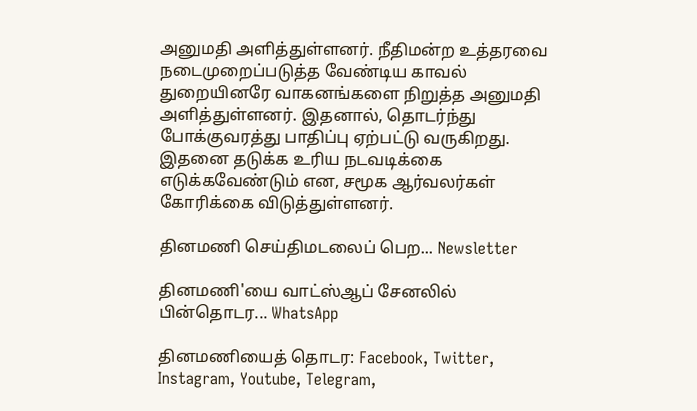அனுமதி அளித்துள்ளனர். நீதிமன்ற உத்தரவை நடைமுறைப்படுத்த வேண்டிய காவல் துறையினரே வாகனங்களை நிறுத்த அனுமதி அளித்துள்ளனர். இதனால், தொடர்ந்து போக்குவரத்து பாதிப்பு ஏற்பட்டு வருகிறது. இதனை தடுக்க உரிய நடவடிக்கை எடுக்கவேண்டும் என, சமூக ஆர்வலர்கள் கோரிக்கை விடுத்துள்ளனர்.

தினமணி செய்திமடலைப் பெற... Newsletter

தினமணி'யை வாட்ஸ்ஆப் சேனலில் பின்தொடர... WhatsApp

தினமணியைத் தொடர: Facebook, Twitter, Instagram, Youtube, Telegram,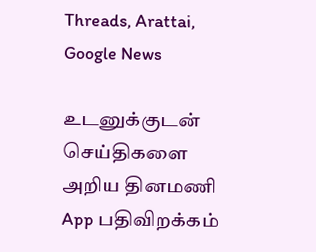Threads, Arattai, Google News

உடனுக்குடன் செய்திகளை அறிய தினமணி App பதிவிறக்கம்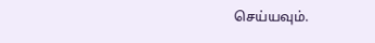செய்யவும்.